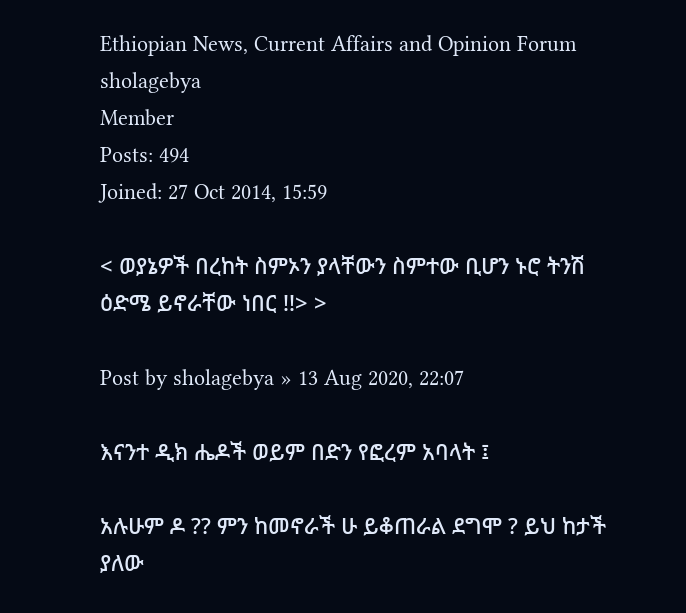Ethiopian News, Current Affairs and Opinion Forum
sholagebya
Member
Posts: 494
Joined: 27 Oct 2014, 15:59

< ወያኔዎች በረከት ስምኦን ያላቸውን ስምተው ቢሆን ኑሮ ትንሽ ዕድሜ ይኖራቸው ነበር !!> >

Post by sholagebya » 13 Aug 2020, 22:07

እናንተ ዲክ ሔዶች ወይም በድን የፎረም አባላት ፤

አሉሁም ዶ ?? ምን ከመኖራች ሁ ይቆጠራል ደግሞ ? ይህ ከታች ያለው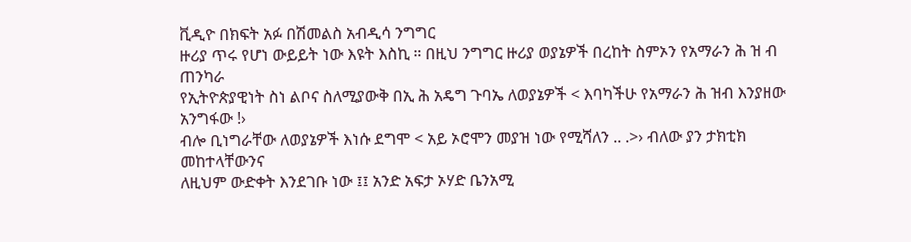ቪዲዮ በክፍት አፉ በሽመልስ አብዲሳ ንግግር
ዙሪያ ጥሩ የሆነ ውይይት ነው እዩት እስኪ ። በዚህ ንግግር ዙሪያ ወያኔዎች በረከት ስምኦን የአማራን ሕ ዝ ብ ጠንካራ
የኢትዮጵያዊነት ስነ ልቦና ስለሚያውቅ በኢ ሕ አዴግ ጉባኤ ለወያኔዎች < እባካችሁ የአማራን ሕ ዝብ እንያዘው አንግፋው !›
ብሎ ቢነግራቸው ለወያኔዎች እነሱ ደግሞ < አይ ኦሮሞን መያዝ ነው የሚሻለን .. .>› ብለው ያን ታክቲክ መከተላቸውንና
ለዚህም ውድቀት እንደገቡ ነው ፤፤ አንድ አፍታ ኦሃድ ቤንአሚ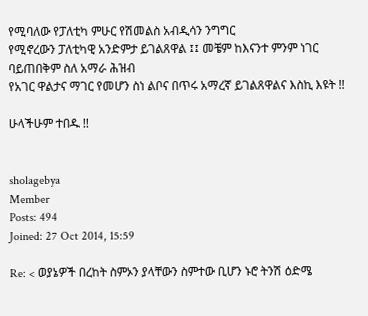የሚባለው የፓለቲካ ምሁር የሽመልስ አብዲሳን ንግግር
የሚኖረውን ፓለቲካዊ አንድምታ ይገልጸዋል ፤፤ መቼም ከእናንተ ምንም ነገር ባይጠበቅም ስለ አማራ ሕዝብ
የአገር ዋልታና ማገር የመሆን ስነ ልቦና በጥሩ አማረኛ ይገልጸዋልና እስኪ እዩት !!

ሁላችሁም ተበዱ !!


sholagebya
Member
Posts: 494
Joined: 27 Oct 2014, 15:59

Re: < ወያኔዎች በረከት ስምኦን ያላቸውን ስምተው ቢሆን ኑሮ ትንሽ ዕድሜ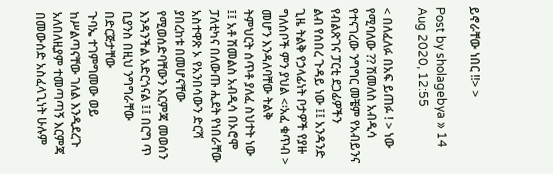ይኖራቸው ነበር !!> >

Post by sholagebya » 14 Aug 2020, 12:55

< በለፈለፉ በአፍ ይጠፉ ! > ነው የሚባለው ?? ሽመለስ አብዲሳ የተናገረው ንግግር መቼም የአብይንና የብልጽገና ፓርቲ ደጋፊዎችን
ልብ የሰበረ ጉዳይ ነው ፤፤ አንዳንድ ጊዜ ትልቅ የኃላፊነት ቦታዎች የያዙ ግለሰቦች ምን ያህል <፡አፈ ቁጥብ > መሆን እንዳለባቸው ትልቅ
ትምህርት ሰጥቶ ያለፈ ስህተት ነው ፤፤ አቶ ሽመልስ አብዲሳ በኦሮሞ ፓለቲካና በለውጡ ሒደት የነበራቸው አስተዋጽ ኦ የአንበሳውን ድርሻ
ያበረከቱ በመሆናቸው የሚወሰድባቸውን እርምጃ መወሰን እንዳንችል አድርጎናል ፤፤ በርግ ጥ ቢያንስ በዚህ ንግግራቸው በድርጅታቸው
ጉባኤ ተገምግመው ወይ ከሥልጣናቸው ገለል እንዲደረጉ አለበለዚያም ተመጣጣኝ እርምጃ በመውሰድ አስፈላጊነት ሁሉም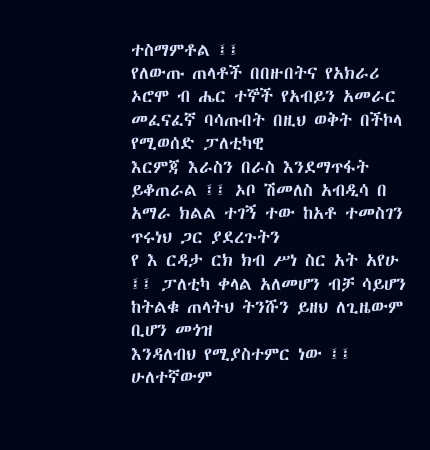ተስማምቶል ፤፤
የለውጡ ጠላቶች በበዙበትና የአክራሪ ኦሮሞ ብ ሔር ተኞች የአብይን አመራር መፈናፈኛ ባሳጡበት በዚህ ወቅት በችኮላ የሚወሰድ ፓለቲካዊ
እርምጃ እራስን በራስ እንደማጥፋት ይቆጠራል ፤፤ ኦቦ ሽመለስ አብዲሳ በ አማራ ክልል ተገኝ ተው ከአቶ ተመስገን ጥሩነህ ጋር ያደረጉትን
የ እ ርዳታ ርክ ክብ ሥነ ስር አት አየሁ ፤፤ ፓለቲካ ቀላል አለመሆን ብቻ ሳይሆን ከትልቁ ጠላትህ ትንሹን ይዘህ ለጊዜውም ቢሆን መጎዝ
እንዳለብህ የሚያስተምር ነው ፤፤ ሁለተኛውም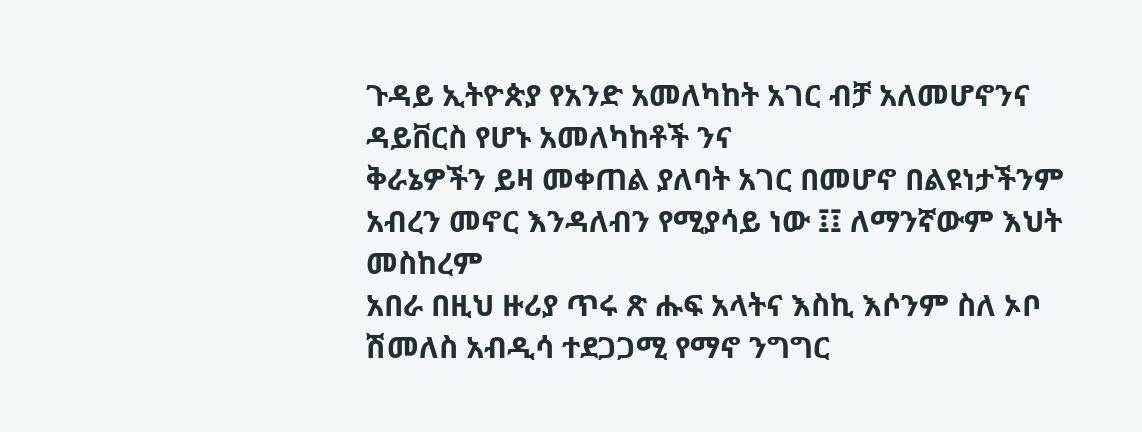ጉዳይ ኢትዮጵያ የአንድ አመለካከት አገር ብቻ አለመሆኖንና ዳይቨርስ የሆኑ አመለካከቶች ንና
ቅራኔዎችን ይዛ መቀጠል ያለባት አገር በመሆኖ በልዩነታችንም አብረን መኖር እንዳለብን የሚያሳይ ነው ፤፤ ለማንኛውም እህት መስከረም
አበራ በዚህ ዙሪያ ጥሩ ጽ ሑፍ አላትና እስኪ እሶንም ስለ ኦቦ ሽመለስ አብዲሳ ተደጋጋሚ የማኖ ንግግር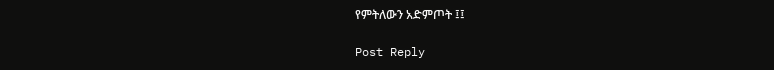የምትለውን አድምጦት ፤፤

Post Reply